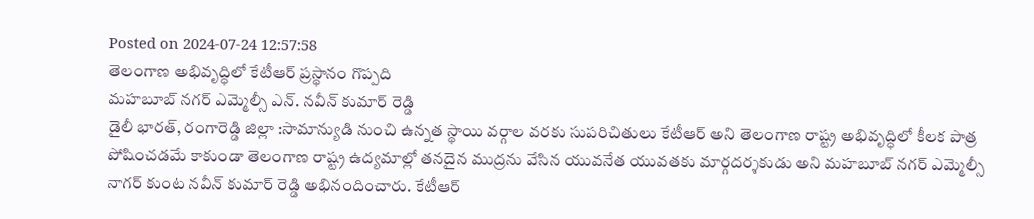Posted on 2024-07-24 12:57:58
తెలంగాణ అభివృద్ధిలో కేటీఆర్ ప్రస్థానం గొప్పది
మహబూబ్ నగర్ ఎమ్మెల్సీ ఎన్. నవీన్ కుమార్ రెడ్డి
డైలీ భారత్, రంగారెడ్డి జిల్లా :సామాన్యుడి నుంచి ఉన్నత స్థాయి వర్గాల వరకు సుపరిచితులు కేటీఆర్ అని తెలంగాణ రాష్ట్ర అభివృద్ధిలో కీలక పాత్ర పోషించడమే కాకుండా తెలంగాణ రాష్ట్ర ఉద్యమాల్లో తనదైన ముద్రను వేసిన యువనేత యువతకు మార్గదర్శకుడు అని మహబూబ్ నగర్ ఎమ్మెల్సీ నాగర్ కుంట నవీన్ కుమార్ రెడ్డి అభినందించారు. కేటీఆర్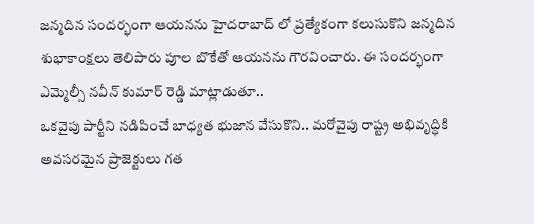జన్మదిన సందర్భంగా ఆయనను హైదరాబాద్ లో ప్రత్యేకంగా కలుసుకొని జన్మదిన శుభాకాంక్షలు తెలిపారు పూల బొకేతో ఆయనను గౌరవించారు. ఈ సందర్భంగా ఎమ్మెల్సీ నవీన్ కుమార్ రెడ్డి మాట్లాడుతూ..
ఒకవైపు పార్టీని నడిపించే బాధ్యత భుజాన వేసుకొని.. మరోవైపు రాష్ట్ర అభివృద్ధికి అవసరమైన ప్రాజెక్టులు గత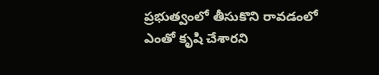ప్రభుత్వంలో తీసుకొని రావడంలో ఎంతో కృషి చేశారని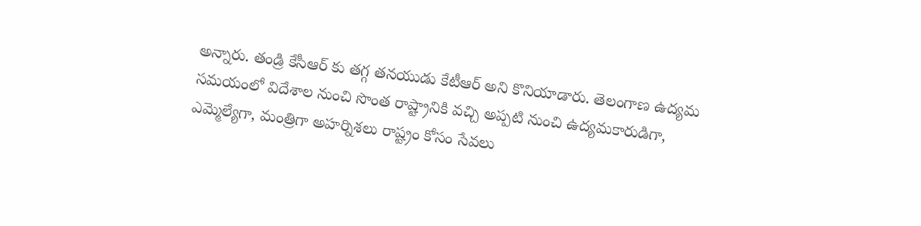అన్నారు. తండ్రి కేసీఆర్ కు తగ్గ తనయుడు కేటీఆర్ అని కొనియాడారు. తెలంగాణ ఉద్యమ సమయంలో విదేశాల నుంచి సొంత రాష్ట్రానికి వచ్చి అప్పటి నుంచి ఉద్యమకారుడిగా, ఎమ్మెల్యేగా, మంత్రిగా అహర్నిశలు రాష్ట్రం కోసం సేవలు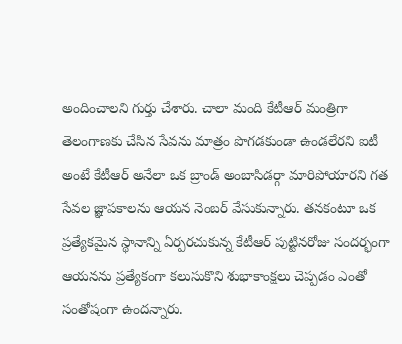అందించాలని గుర్తు చేశారు. చాలా మంది కేటీఆర్ మంత్రిగా తెలంగాణకు చేసిన సేవను మాత్రం పొగడకుండా ఉండలేరని ఐటీ అంటే కేటీఆర్ అనేలా ఒక బ్రాండ్ అంబాసిడర్గా మారిపోయారని గత సేవల జ్ఞాపకాలను ఆయన నెంబర్ వేసుకున్నారు. తనకంటూ ఒక ప్రత్యేకమైన స్థానాన్ని ఏర్పరచుకున్న కేటీఆర్ పుట్టినరోజు సందర్భంగా ఆయనను ప్రత్యేకంగా కలుసుకొని శుభాకాంక్షలు చెప్పడం ఎంతో సంతోషంగా ఉందన్నారు.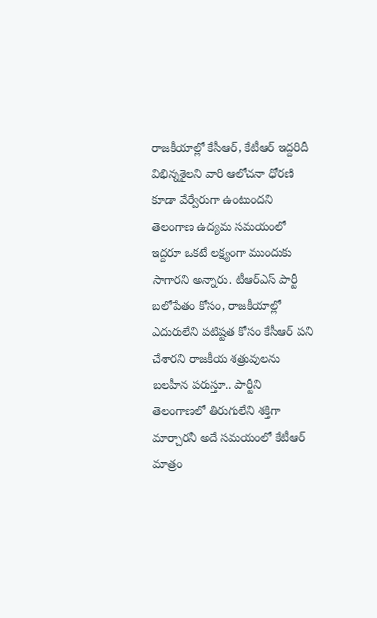రాజకీయాల్లో కేసీఆర్, కేటీఆర్ ఇద్దరిదీ విభిన్నశైలని వారి ఆలోచనా ధోరణి కూడా వేర్వేరుగా ఉంటుందని తెలంగాణ ఉద్యమ సమయంలో ఇద్దరూ ఒకటే లక్ష్యంగా ముందుకు సాగారని అన్నారు. టీఆర్ఎస్ పార్టీ బలోపేతం కోసం, రాజకీయాల్లో ఎదురులేని పటిష్టత కోసం కేసీఆర్ పని చేశారని రాజకీయ శత్రువులను బలహీన పరుస్తూ.. పార్టీని తెలంగాణలో తిరుగులేని శక్తిగా మార్చారనీ అదే సమయంలో కేటీఆర్ మాత్రం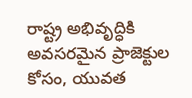రాష్ట్ర అభివృద్ధికి అవసరమైన ప్రాజెక్టుల కోసం, యువత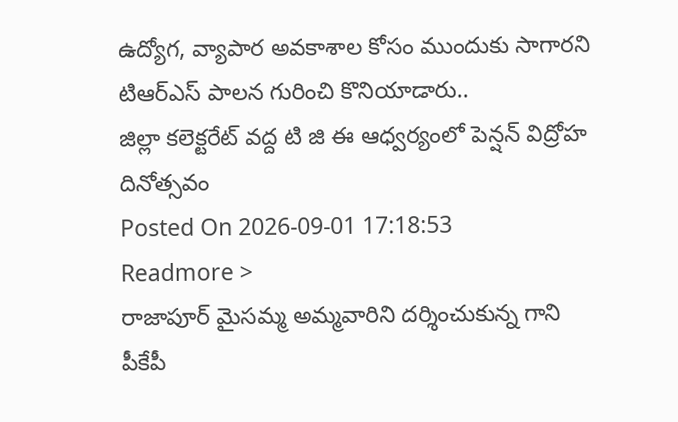ఉద్యోగ, వ్యాపార అవకాశాల కోసం ముందుకు సాగారని టిఆర్ఎస్ పాలన గురించి కొనియాడారు..
జిల్లా కలెక్టరేట్ వద్ద టి జి ఈ ఆధ్వర్యంలో పెన్షన్ విద్రోహ దినోత్సవం
Posted On 2026-09-01 17:18:53
Readmore >
రాజాపూర్ మైసమ్మ అమ్మవారిని దర్శించుకున్న గాని పీకేపీ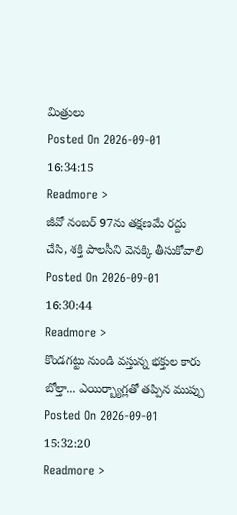మిత్రులు
Posted On 2026-09-01 16:34:15
Readmore >
జీవో నంబర్ 97ను తక్షణమే రద్దు చేసి, శక్తి పాలసీని వెనక్కి తీసుకోవాలి
Posted On 2026-09-01 16:30:44
Readmore >
కొండగట్టు నుండి వస్తున్న భక్తుల కారు బోల్తా... ఎయిర్బ్యాగ్లతో తప్పిన ముప్పు
Posted On 2026-09-01 15:32:20
Readmore >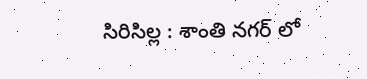సిరిసిల్ల : శాంతి నగర్ లో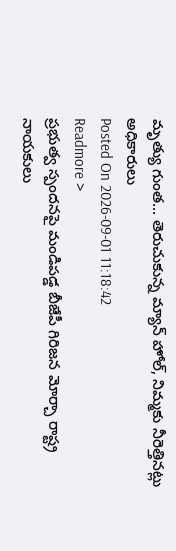మృత్యు గుంత... తెరుచుకున్న మ్యాన్ హోల్, నిమ్మకు నీరెత్తినట్లు అధికారులు
Posted On 2026-09-01 11:18:42
Readmore >
ప్రభుత్వ స్పందనపై మండిపడ్డ బీజేపీ గిరిజన మోర్చా రాష్ట్ర నాయకులు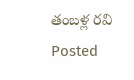తంబళ్ల రవి
Posted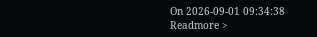On 2026-09-01 09:34:38
Readmore >